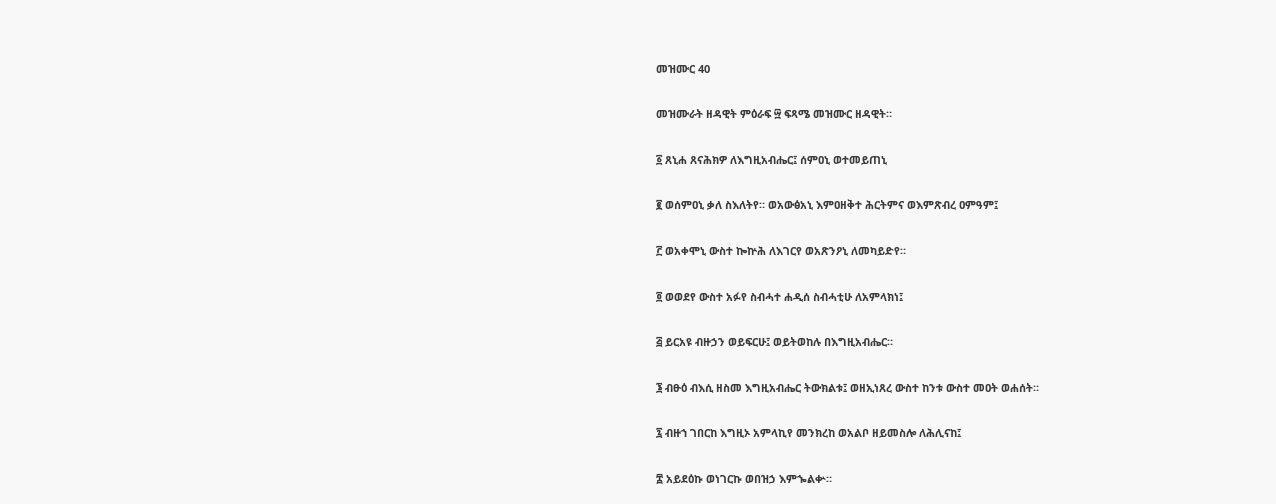መዝሙር 40

መዝሙራት ዘዳዊት ምዕራፍ ፵ ፍጻሜ መዝሙር ዘዳዊት።

፩ ጸኒሐ ጸናሕክዎ ለእግዚአብሔር፤ ሰምዐኒ ወተመይጠኒ

፪ ወሰምዐኒ ቃለ ስእለትየ። ወአውፅአኒ እምዐዘቅተ ሕርትምና ወእምጽብረ ዐምዓም፤

፫ ወአቀሞኒ ውስተ ኰኵሕ ለእገርየ ወአጽንዖኒ ለመካይድየ።

፬ ወወደየ ውስተ አፉየ ስብሓተ ሐዲሰ ስብሓቲሁ ለአምላክነ፤

፭ ይርአዩ ብዙኃን ወይፍርሁ፤ ወይትወከሉ በእግዚአብሔር።

፮ ብፁዕ ብእሲ ዘስመ እግዚአብሔር ትውክልቱ፤ ወዘኢነጸረ ውስተ ከንቱ ውስተ መዐት ወሐሰት።

፯ ብዙኀ ገበርከ እግዚኦ አምላኪየ መንክረከ ወአልቦ ዘይመስሎ ለሕሊናከ፤

፰ አይደዕኩ ወነገርኩ ወበዝኃ እምኈልቍ።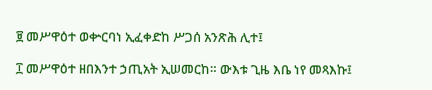፱ መሥዋዕተ ወቍርባነ ኢፈቀድከ ሥጋሰ አንጽሕ ሊተ፤

፲ መሥዋዕተ ዘበእንተ ኃጢአት ኢሠመርከ። ውእቱ ጊዜ እቤ ነየ መጻእኩ፤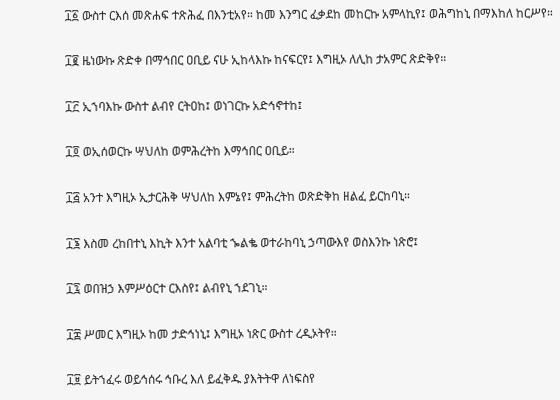፲፩ ውስተ ርእሰ መጽሐፍ ተጽሕፈ በእንቲአየ። ከመ እንግር ፈቃደከ መከርኩ አምላኪየ፤ ወሕግከኒ በማእከለ ከርሥየ።

፲፪ ዜነውኩ ጽድቀ በማኅበር ዐቢይ ናሁ ኢከላእኩ ከናፍርየ፤ እግዚኦ ለሊከ ታአምር ጽድቅየ።

፲፫ ኢኀባእኩ ውስተ ልብየ ርትዐከ፤ ወነገርኩ አድኅኖተከ፤

፲፬ ወኢሰወርኩ ሣህለከ ወምሕረትከ እማኅበር ዐቢይ።

፲፭ አንተ እግዚኦ ኢታርሕቅ ሣህለከ እምኔየ፤ ምሕረትከ ወጽድቅከ ዘልፈ ይርከባኒ።

፲፮ እስመ ረከበተኒ እኪት እንተ አልባቲ ኈልቈ ወተራከባኒ ኃጣውእየ ወስእንኩ ነጽሮ፤

፲፯ ወበዝኃ እምሥዕርተ ርእስየ፤ ልብየኒ ኀደገኒ።

፲፰ ሥመር እግዚኦ ከመ ታድኅነኒ፤ እግዚኦ ነጽር ውስተ ረዲኦትየ።

፲፱ ይትኀፈሩ ወይኅሰሩ ኅቡረ እለ ይፈቅዱ ያእትትዋ ለነፍስየ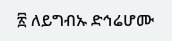፳ ለይግብኡ ድኅሬሆሙ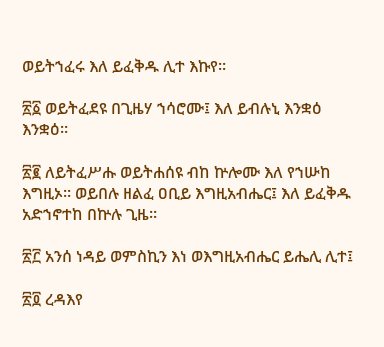ወይትኀፈሩ እለ ይፈቅዱ ሊተ እኩየ።

፳፩ ወይትፈደዩ በጊዜሃ ኀሳሮሙ፤ እለ ይብሉኒ እንቋዕ እንቋዕ።

፳፪ ለይትፈሥሑ ወይትሐሰዩ ብከ ኵሎሙ እለ የኀሡከ እግዚኦ። ወይበሉ ዘልፈ ዐቢይ እግዚአብሔር፤ እለ ይፈቅዱ አድኀኖተከ በኵሉ ጊዜ።

፳፫ አንሰ ነዳይ ወምስኪን እነ ወእግዚአብሔር ይሔሊ ሊተ፤

፳፬ ረዳእየ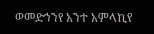ወመድኀንየ አንተ አምላኪየ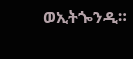ወኢትጐንዲ።